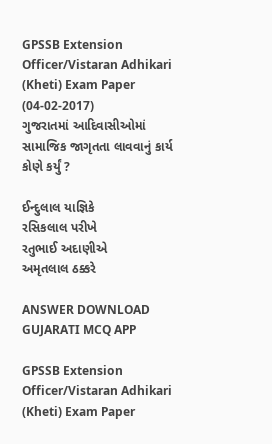GPSSB Extension Officer/Vistaran Adhikari (Kheti) Exam Paper (04-02-2017)
ગુજરાતમાં આદિવાસીઓમાં સામાજિક જાગૃતતા લાવવાનું કાર્ય કોણે કર્યું ?

ઈન્દુલાલ યાજ્ઞિકે
રસિકલાલ પરીખે
રતુભાઈ અદાણીએ
અમૃતલાલ ઠક્કરે

ANSWER DOWNLOAD GUJARATI MCQ APP

GPSSB Extension Officer/Vistaran Adhikari (Kheti) Exam Paper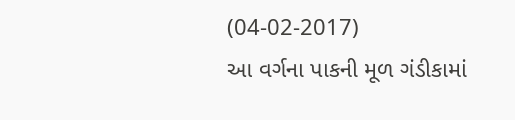(04-02-2017)
આ વર્ગના પાકની મૂળ ગંડીકામાં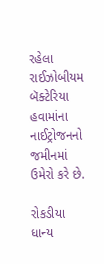રહેલા રાઈઝોબીયમ બૅક્ટેરિયા હવામાંના નાઈટ્રોજનનો જમીનમાં ઉમેરો કરે છે.

રોકડીયા
ધાન્ય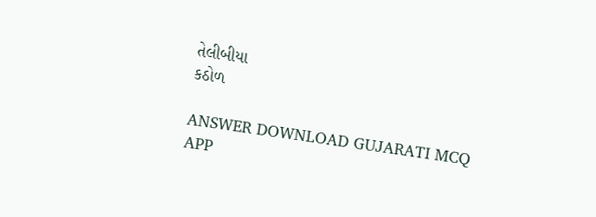તેલીબીયા
કઠોળ

ANSWER DOWNLOAD GUJARATI MCQ APP